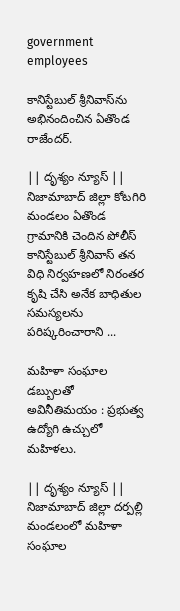government employees

కానిస్టేబుల్ శ్రీనివాస్‌ను అభినందించిన ఏతొండ రాజేందర్.

|| దృశ్యం న్యూస్ || నిజామాబాద్ జిల్లా కోటగిరి మండలం ఏతొండ గ్రామానికి చెందిన పోలీస్ కానిస్టేబుల్ శ్రీనివాస్ తన విధి నిర్వహణలో నిరంతర కృషి చేసి అనేక బాధితుల సమస్యలను పరిష్కరించారాని ...

మహిళా సంఘాల డబ్బులతో అవినీతిమయం : ప్రభుత్వ ఉద్యోగి ఉచ్చులో మహిళలు.

|| దృశ్యం న్యూస్ || నిజామాబాద్ జిల్లా దర్పల్లి మండలంలో మహిళా సంఘాల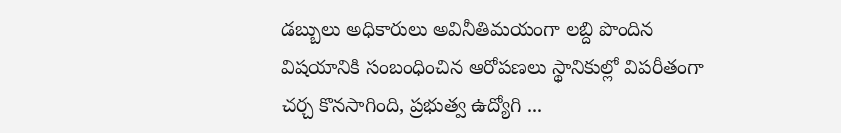డబ్బులు అధికారులు అవినీతిమయంగా లబ్ది పొందిన విషయానికి సంబంధించిన ఆరోపణలు స్థానికుల్లో విపరీతంగా చర్చ కొనసాగింది, ప్రభుత్వ ఉద్యోగి ...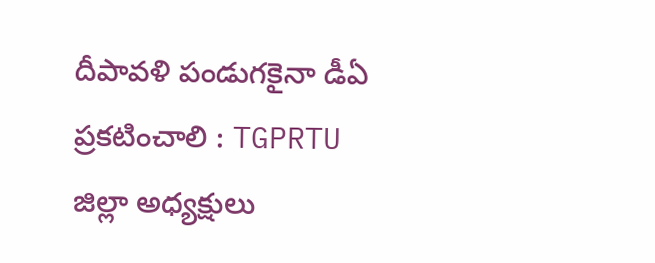దీపావళి పండుగకైనా డీఏ ప్రకటించాలి : TGPRTU జిల్లా అధ్యక్షులు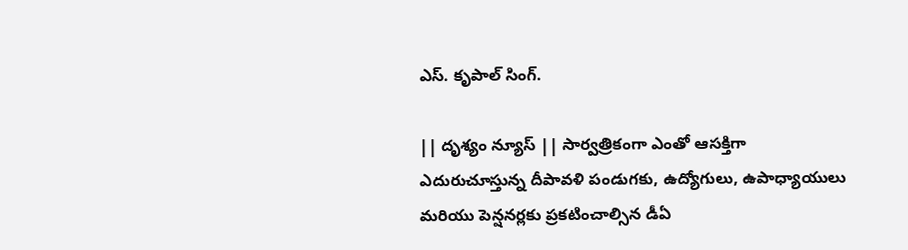ఎస్. కృపాల్ సింగ్.

|| దృశ్యం న్యూస్ || సార్వత్రికంగా ఎంతో ఆసక్తిగా ఎదురుచూస్తున్న దీపావళి పండుగకు, ఉద్యోగులు, ఉపాధ్యాయులు మరియు పెన్షనర్లకు ప్రకటించాల్సిన డీఏ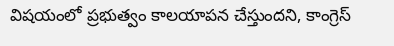విషయంలో ప్రభుత్వం కాలయాపన చేస్తుందని, కాంగ్రెస్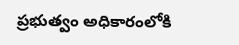ప్రభుత్వం అధికారంలోకి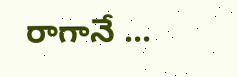రాగానే ...